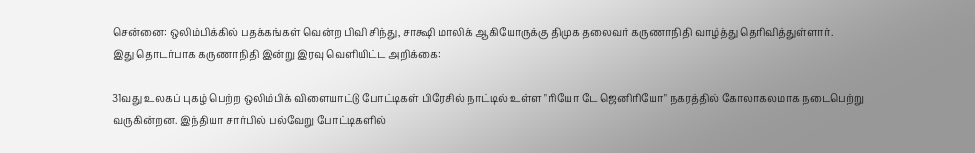சென்னை: ஒலிம்பிக்கில் பதக்கங்கள் வென்ற பிவி சிந்து, சாக்ஷி மாலிக் ஆகியோருக்கு திமுக தலைவர் கருணாநிதி வாழ்த்து தெரிவித்துள்ளார்.
இது தொடர்பாக கருணாநிதி இன்று இரவு வெளியிட்ட அறிக்கை:

31வது உலகப் புகழ் பெற்ற ஒலிம்பிக் விளையாட்டு போட்டிகள் பிரேசில் நாட்டில் உள்ள "ரியோ டே ஜெனிரியோ" நகரத்தில் கோலாகலமாக நடைபெற்று வருகின்றன. இந்தியா சார்பில் பல்வேறு போட்டிகளில்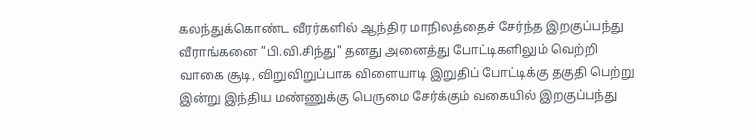கலந்துக்கொண்ட வீரர்களில் ஆந்திர மாநிலத்தைச் சேர்ந்த இறகுப்பந்து வீராங்கனை "பி.வி.சிந்து" தனது அனைத்து போட்டிகளிலும் வெற்றி வாகை சூடி, விறுவிறுப்பாக விளையாடி இறுதிப் போட்டிக்கு தகுதி பெற்று இன்று இந்திய மண்ணுக்கு பெருமை சேர்க்கும் வகையில் இறகுப்பந்து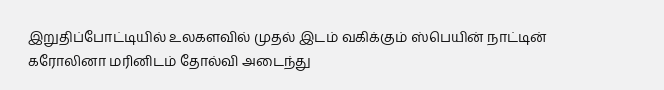இறுதிப்போட்டியில் உலகளவில் முதல் இடம் வகிக்கும் ஸ்பெயின் நாட்டின் கரோலினா மரினிடம் தோல்வி அடைந்து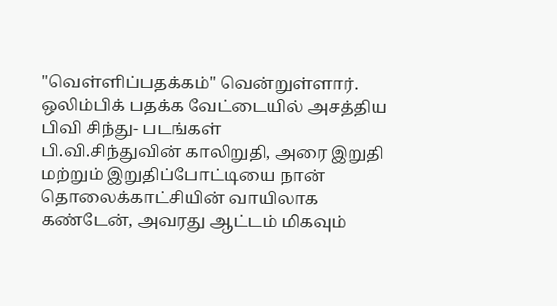"வெள்ளிப்பதக்கம்" வென்றுள்ளார்.
ஒலிம்பிக் பதக்க வேட்டையில் அசத்திய பிவி சிந்து- படங்கள்
பி.வி.சிந்துவின் காலிறுதி, அரை இறுதி மற்றும் இறுதிப்போட்டியை நான் தொலைக்காட்சியின் வாயிலாக கண்டேன், அவரது ஆட்டம் மிகவும்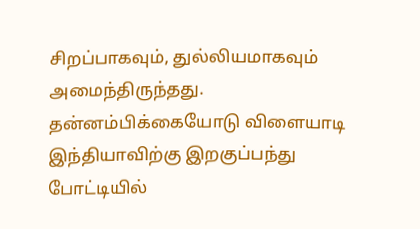சிறப்பாகவும், துல்லியமாகவும் அமைந்திருந்தது.
தன்னம்பிக்கையோடு விளையாடி இந்தியாவிற்கு இறகுப்பந்து போட்டியில்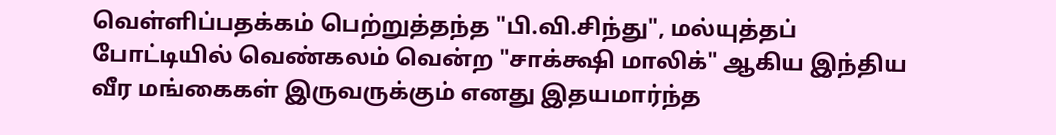வெள்ளிப்பதக்கம் பெற்றுத்தந்த "பி.வி.சிந்து", மல்யுத்தப் போட்டியில் வெண்கலம் வென்ற "சாக்க்ஷி மாலிக்" ஆகிய இந்திய வீர மங்கைகள் இருவருக்கும் எனது இதயமார்ந்த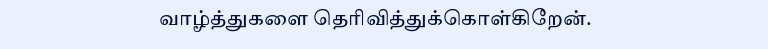வாழ்த்துகளை தெரிவித்துக்கொள்கிறேன்.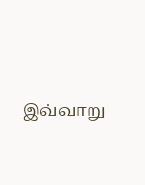இவ்வாறு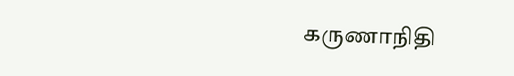கருணாநிதி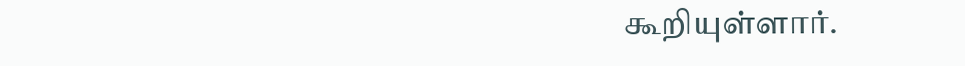கூறியுள்ளார்.